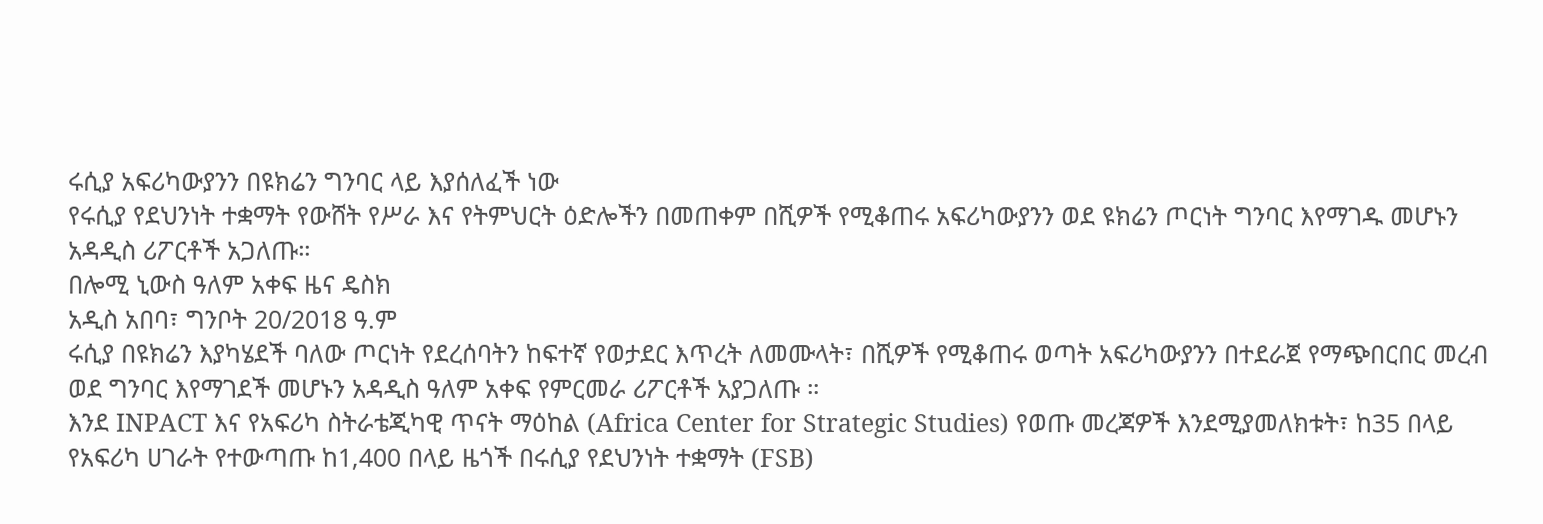ሩሲያ አፍሪካውያንን በዩክሬን ግንባር ላይ እያሰለፈች ነው
የሩሲያ የደህንነት ተቋማት የውሸት የሥራ እና የትምህርት ዕድሎችን በመጠቀም በሺዎች የሚቆጠሩ አፍሪካውያንን ወደ ዩክሬን ጦርነት ግንባር እየማገዱ መሆኑን አዳዲስ ሪፖርቶች አጋለጡ።
በሎሚ ኒውስ ዓለም አቀፍ ዜና ዴስክ
አዲስ አበባ፣ ግንቦት 20/2018 ዓ.ም
ሩሲያ በዩክሬን እያካሄደች ባለው ጦርነት የደረሰባትን ከፍተኛ የወታደር እጥረት ለመሙላት፣ በሺዎች የሚቆጠሩ ወጣት አፍሪካውያንን በተደራጀ የማጭበርበር መረብ ወደ ግንባር እየማገደች መሆኑን አዳዲስ ዓለም አቀፍ የምርመራ ሪፖርቶች አያጋለጡ ።
እንደ INPACT እና የአፍሪካ ስትራቴጂካዊ ጥናት ማዕከል (Africa Center for Strategic Studies) የወጡ መረጃዎች እንደሚያመለክቱት፣ ከ35 በላይ የአፍሪካ ሀገራት የተውጣጡ ከ1,400 በላይ ዜጎች በሩሲያ የደህንነት ተቋማት (FSB)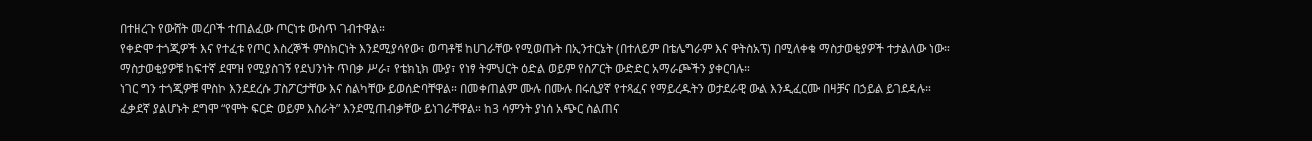በተዘረጉ የውሸት መረቦች ተጠልፈው ጦርነቱ ውስጥ ገብተዋል።
የቀድሞ ተጎጂዎች እና የተፈቱ የጦር እስረኞች ምስክርነት እንደሚያሳየው፣ ወጣቶቹ ከሀገራቸው የሚወጡት በኢንተርኔት (በተለይም በቴሌግራም እና ዋትስአፕ) በሚለቀቁ ማስታወቂያዎች ተታልለው ነው። ማስታወቂያዎቹ ከፍተኛ ደሞዝ የሚያስገኝ የደህንነት ጥበቃ ሥራ፣ የቴክኒክ ሙያ፣ የነፃ ትምህርት ዕድል ወይም የስፖርት ውድድር አማራጮችን ያቀርባሉ።
ነገር ግን ተጎጂዎቹ ሞስኮ እንደደረሱ ፓስፖርታቸው እና ስልካቸው ይወሰድባቸዋል። በመቀጠልም ሙሉ በሙሉ በሩሲያኛ የተጻፈና የማይረዱትን ወታደራዊ ውል እንዲፈርሙ በዛቻና በኃይል ይገደዳሉ። ፈቃደኛ ያልሆኑት ደግሞ “የሞት ፍርድ ወይም እስራት” እንደሚጠብቃቸው ይነገራቸዋል። ከ3 ሳምንት ያነሰ አጭር ስልጠና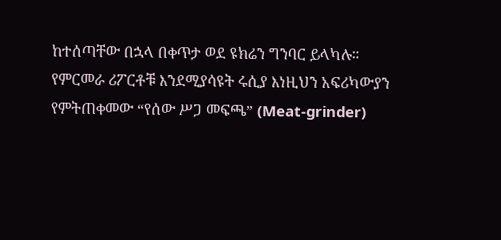ከተሰጣቸው በኋላ በቀጥታ ወደ ዩክሬን ግንባር ይላካሉ።
የምርመራ ሪፖርቶቹ እንደሚያሳዩት ሩሲያ እነዚህን አፍሪካውያን የምትጠቀመው “የሰው ሥጋ መፍጫ” (Meat-grinder)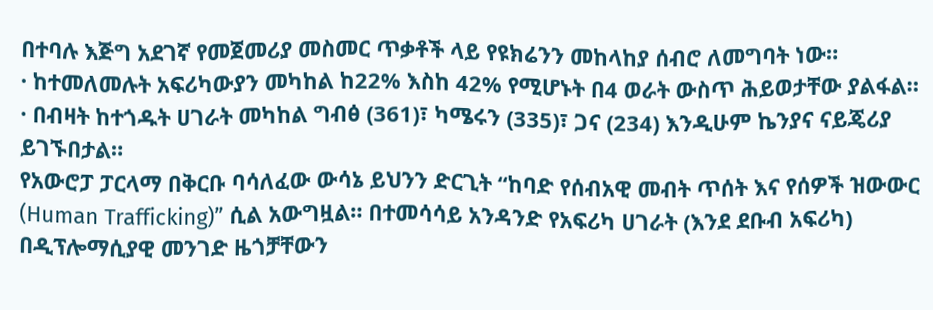በተባሉ እጅግ አደገኛ የመጀመሪያ መስመር ጥቃቶች ላይ የዩክሬንን መከላከያ ሰብሮ ለመግባት ነው።
· ከተመለመሉት አፍሪካውያን መካከል ከ22% እስከ 42% የሚሆኑት በ4 ወራት ውስጥ ሕይወታቸው ያልፋል።
· በብዛት ከተጎዱት ሀገራት መካከል ግብፅ (361)፣ ካሜሩን (335)፣ ጋና (234) እንዲሁም ኬንያና ናይጄሪያ ይገኙበታል።
የአውሮፓ ፓርላማ በቅርቡ ባሳለፈው ውሳኔ ይህንን ድርጊት “ከባድ የሰብአዊ መብት ጥሰት እና የሰዎች ዝውውር (Human Trafficking)” ሲል አውግዟል። በተመሳሳይ አንዳንድ የአፍሪካ ሀገራት (እንደ ደቡብ አፍሪካ) በዲፕሎማሲያዊ መንገድ ዜጎቻቸውን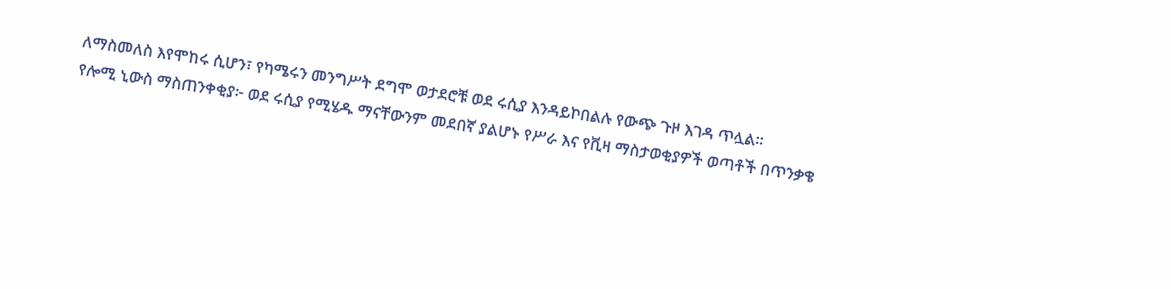ለማስመለስ እየሞከሩ ሲሆን፣ የካሜሩን መንግሥት ደግሞ ወታደሮቹ ወደ ሩሲያ እንዳይኮበልሉ የውጭ ጉዞ እገዳ ጥሏል።
የሎሚ ኒውስ ማስጠንቀቂያ፦ ወደ ሩሲያ የሚሄዱ ማናቸውንም መደበኛ ያልሆኑ የሥራ እና የቪዛ ማስታወቂያዎች ወጣቶች በጥንቃቄ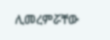ሊመረምሯቸው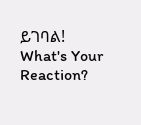ይገባል!
What's Your Reaction?